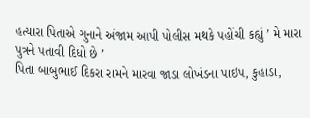હત્યારા પિતાએ ગુનાને અંજામ આપી પોલીસ મથકે પહોંચી કહ્યું ’ મે મારા પુત્રને પતાવી દિધો છે ’
પિતા બાબુભાઈ દિકરા રામને મારવા જાડા લોખંડના પાઇપ, કુહાડા,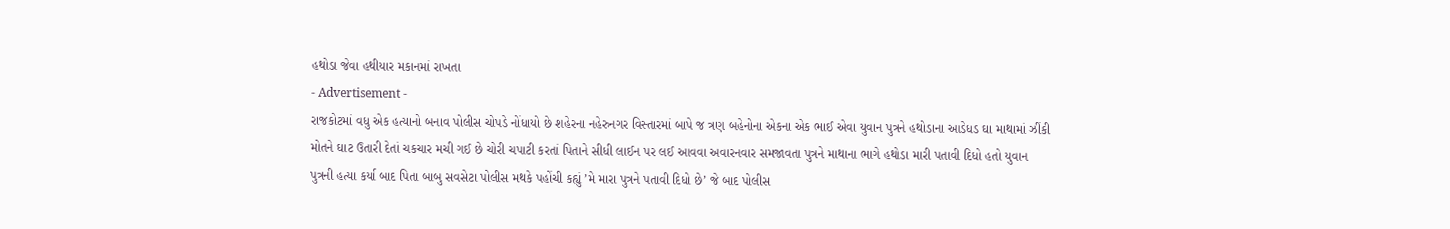હથોડા જેવા હથીયાર મકાનમાં રાખતા
- Advertisement -
રાજકોટમાં વધુ એક હત્યાનો બનાવ પોલીસ ચોપડે નોંધાયો છે શહેરના નહેરુનગર વિસ્તારમાં બાપે જ ત્રણ બહેનોના એકના એક ભાઈ એવા યુવાન પુત્રને હથોડાના આડેધડ ઘા માથામાં ઝીંકી મોતને ઘાટ ઉતારી દેતાં ચકચાર મચી ગઈ છે ચોરી ચપાટી કરતાં પિતાને સીધી લાઈન પર લઈ આવવા અવારનવાર સમજાવતા પુત્રને માથાના ભાગે હથોડા મારી પતાવી દિધો હતો યુવાન પુત્રની હત્યા કર્યા બાદ પિતા બાબુ સવસેટા પોલીસ મથકે પહોંચી કહ્યું ’મે મારા પુત્રને પતાવી દિધો છે’ જે બાદ પોલીસ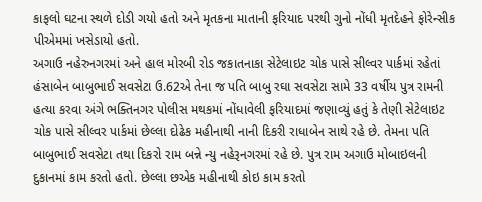કાફલો ઘટના સ્થળે દોડી ગયો હતો અને મૃતકના માતાની ફરિયાદ પરથી ગુનો નોંધી મૃતદેહને ફોરેન્સીક પીએમમાં ખસેડાયો હતો.
અગાઉ નહેરુનગરમાં અને હાલ મોરબી રોડ જકાતનાકા સેટેલાઇટ ચોક પાસે સીલ્વર પાર્કમાં રહેતાં હંસાબેન બાબુભાઈ સવસેટા ઉ.62એ તેના જ પતિ બાબુ રઘા સવસેટા સામે 33 વર્ષીય પુત્ર રામની હત્યા કરવા અંગે ભક્તિનગર પોલીસ મથકમાં નોંધાવેલી ફરિયાદમાં જણાવ્યું હતું કે તેણી સેટેલાઇટ ચોક પાસે સીલ્વર પાર્કમાં છેલ્લા દોઢેક મહીનાથી નાની દિકરી રાધાબેન સાથે રહે છે. તેમના પતિ બાબુભાઈ સવસેટા તથા દિકરો રામ બન્ને ન્યુ નહેરૂનગરમાં રહે છે. પુત્ર રામ અગાઉ મોબાઇલની દુકાનમાં કામ કરતો હતો. છેલ્લા છએક મહીનાથી કોઇ કામ કરતો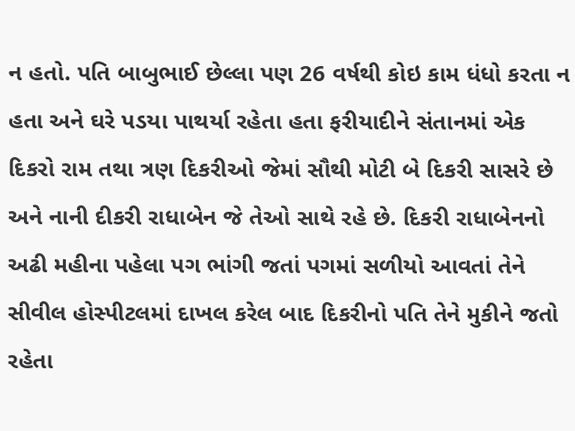ન હતો. પતિ બાબુભાઈ છેલ્લા પણ 26 વર્ષથી કોઇ કામ ધંધો કરતા ન હતા અને ઘરે પડયા પાથર્યા રહેતા હતા ફરીયાદીને સંતાનમાં એક દિકરો રામ તથા ત્રણ દિકરીઓ જેમાં સૌથી મોટી બે દિકરી સાસરે છે અને નાની દીકરી રાધાબેન જે તેઓ સાથે રહે છે. દિકરી રાધાબેનનો અઢી મહીના પહેલા પગ ભાંગી જતાં પગમાં સળીયો આવતાં તેને સીવીલ હોસ્પીટલમાં દાખલ કરેલ બાદ દિકરીનો પતિ તેને મુકીને જતો રહેતા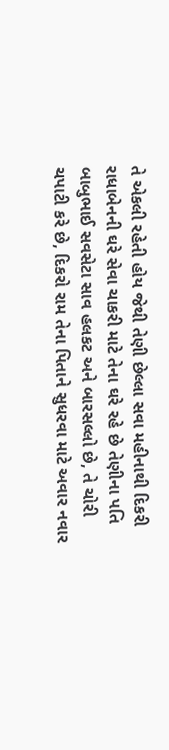તે એકલી રહેતી હોય જેથી તેણી છેલ્લા સવા મહીનાથી દિકરી રાધાબેનની ઘરે સેવા ચાકરી માટે તેના ઘરે રહે છે તેણીના પતિ બાબુભાઈ સવસેટા સાવ હલકટ અને બારસલ્લો છે, તે ચોરી ચપાટી કરે છે, દિકરો રામ તેના પિતાને સુધરવા માટે અવાર નવાર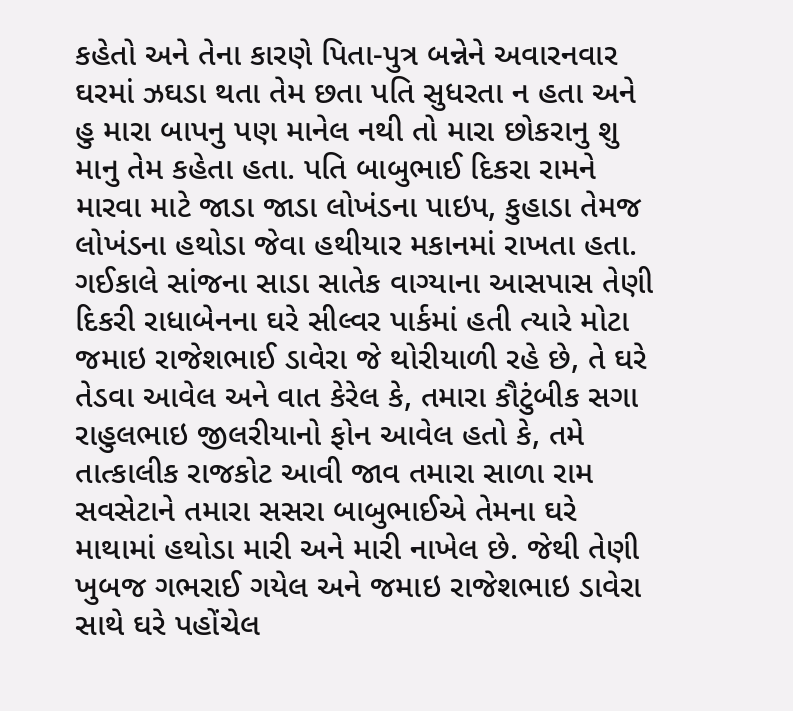કહેતો અને તેના કારણે પિતા-પુત્ર બન્નેને અવારનવાર ઘરમાં ઝઘડા થતા તેમ છતા પતિ સુધરતા ન હતા અને હુ મારા બાપનુ પણ માનેલ નથી તો મારા છોકરાનુ શુ માનુ તેમ કહેતા હતા. પતિ બાબુભાઈ દિકરા રામને મારવા માટે જાડા જાડા લોખંડના પાઇપ, કુહાડા તેમજ લોખંડના હથોડા જેવા હથીયાર મકાનમાં રાખતા હતા.
ગઈકાલે સાંજના સાડા સાતેક વાગ્યાના આસપાસ તેણી દિકરી રાધાબેનના ઘરે સીલ્વર પાર્કમાં હતી ત્યારે મોટા જમાઇ રાજેશભાઈ ડાવેરા જે થોરીયાળી રહે છે, તે ઘરે તેડવા આવેલ અને વાત કેરેલ કે, તમારા કૌટુંબીક સગા રાહુલભાઇ જીલરીયાનો ફોન આવેલ હતો કે, તમે તાત્કાલીક રાજકોટ આવી જાવ તમારા સાળા રામ સવસેટાને તમારા સસરા બાબુભાઈએ તેમના ઘરે માથામાં હથોડા મારી અને મારી નાખેલ છે. જેથી તેણી ખુબજ ગભરાઈ ગયેલ અને જમાઇ રાજેશભાઇ ડાવેરા સાથે ઘરે પહોંચેલ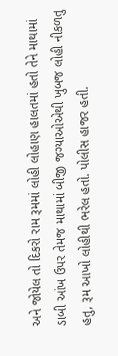અને જોયેલ તો દિકરો રામ રૂમમાં લોહી લોહાણ હાલતમાં હતો તેને માથામાં ડાબી આંખ ઉપર તેમજ માથામાં બીજી જગ્યાઓએથી ખુબજ લોહી નીકળતુ હતુ, રૂમ આખો લોહીથી ભરેલ હતો. પોલીસ હાજર હતી.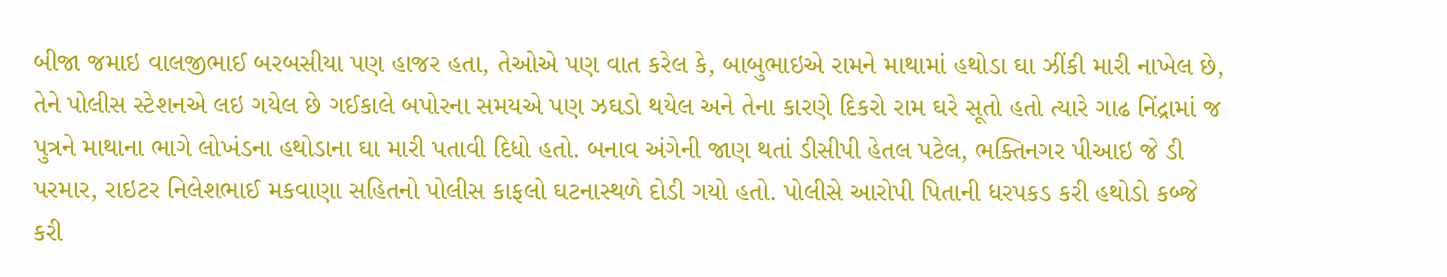બીજા જમાઇ વાલજીભાઈ બરબસીયા પણ હાજર હતા, તેઓએ પણ વાત કરેલ કે, બાબુભાઇએ રામને માથામાં હથોડા ઘા ઝીંકી મારી નાખેલ છે, તેને પોલીસ સ્ટેશનએ લઇ ગયેલ છે ગઈકાલે બપોરના સમયએ પણ ઝઘડો થયેલ અને તેના કારણે દિકરો રામ ઘરે સૂતો હતો ત્યારે ગાઢ નિંદ્રામાં જ પુત્રને માથાના ભાગે લોખંડના હથોડાના ઘા મારી પતાવી દિધો હતો. બનાવ અંગેની જાણ થતાં ડીસીપી હેતલ પટેલ, ભક્તિનગર પીઆઇ જે ડી પરમાર, રાઇટર નિલેશભાઈ મકવાણા સહિતનો પોલીસ કાફલો ઘટનાસ્થળે દોડી ગયો હતો. પોલીસે આરોપી પિતાની ધરપકડ કરી હથોડો કબ્જે કરી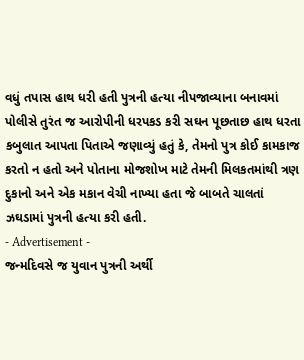વધું તપાસ હાથ ધરી હતી પુત્રની હત્યા નીપજાવ્યાના બનાવમાં પોલીસે તુરંત જ આરોપીની ધરપકડ કરી સઘન પૂછતાછ હાથ ધરતા કબુલાત આપતા પિતાએ જણાવ્યું હતું કે, તેમનો પુત્ર કોઈ કામકાજ કરતો ન હતો અને પોતાના મોજશોખ માટે તેમની મિલકતમાંથી ત્રણ દુકાનો અને એક મકાન વેચી નાખ્યા હતા જે બાબતે ચાલતાં ઝઘડામાં પુત્રની હત્યા કરી હતી.
- Advertisement -
જન્મદિવસે જ યુવાન પુત્રની અર્થી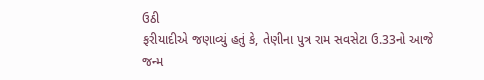ઉઠી
ફરીયાદીએ જણાવ્યું હતું કે, તેણીના પુત્ર રામ સવસેટા ઉ.33નો આજે જન્મ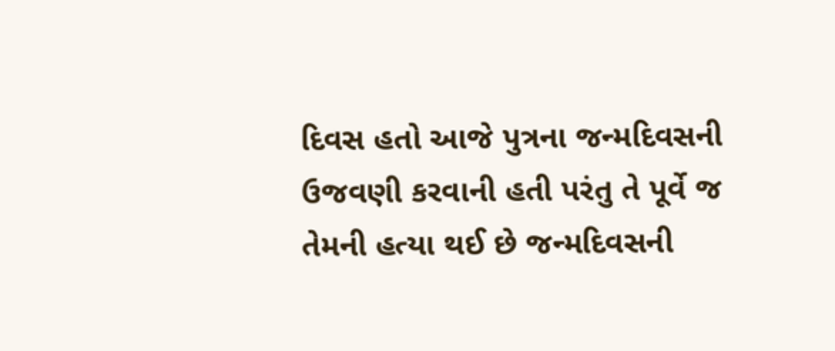દિવસ હતો આજે પુત્રના જન્મદિવસની ઉજવણી કરવાની હતી પરંતુ તે પૂર્વે જ તેમની હત્યા થઈ છે જન્મદિવસની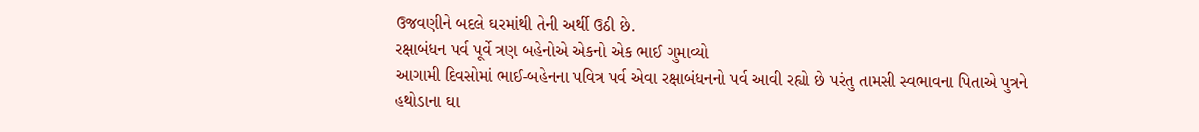ઉજવણીને બદલે ઘરમાંથી તેની અર્થી ઉઠી છે.
રક્ષાબંધન પર્વ પૂર્વે ત્રણ બહેનોએ એકનો એક ભાઈ ગુમાવ્યો
આગામી દિવસોમાં ભાઈ-બહેનના પવિત્ર પર્વ એવા રક્ષાબંધનનો પર્વ આવી રહ્યો છે પરંતુ તામસી સ્વભાવના પિતાએ પુત્રને હથોડાના ઘા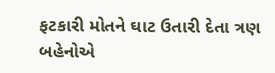ફટકારી મોતને ઘાટ ઉતારી દેતા ત્રણ બહેનોએ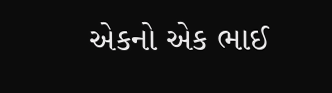એકનો એક ભાઈ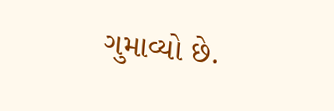ગુમાવ્યો છે.